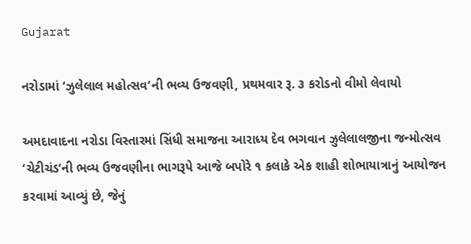Gujarat

નરોડામાં ‘ઝુલેલાલ મહોત્સવ‘ની ભવ્ય ઉજવણી, પ્રથમવાર રૂ. ૩ કરોડનો વીમો લેવાયો

અમદાવાદના નરોડા વિસ્તારમાં સિંધી સમાજના આરાધ્ય દેવ ભગવાન ઝુલેલાલજીના જન્મોત્સવ ‘ચેટીચંડ‘ની ભવ્ય ઉજવણીના ભાગરૂપે આજે બપોરે ૧ કલાકે એક શાહી શોભાયાત્રાનું આયોજન કરવામાં આવ્યું છે, જેનું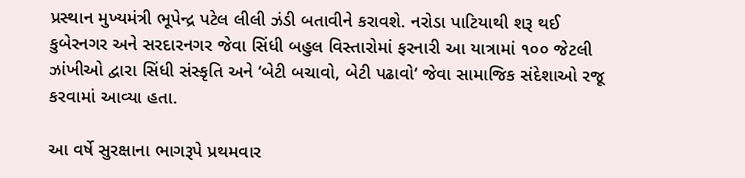પ્રસ્થાન મુખ્યમંત્રી ભૂપેન્દ્ર પટેલ લીલી ઝંડી બતાવીને કરાવશે. નરોડા પાટિયાથી શરૂ થઈ કુબેરનગર અને સરદારનગર જેવા સિંધી બહુલ વિસ્તારોમાં ફરનારી આ યાત્રામાં ૧૦૦ જેટલી ઝાંખીઓ દ્વારા સિંધી સંસ્કૃતિ અને ‘બેટી બચાવો, બેટી પઢાવો‘ જેવા સામાજિક સંદેશાઓ રજૂ કરવામાં આવ્યા હતા.

આ વર્ષે સુરક્ષાના ભાગરૂપે પ્રથમવાર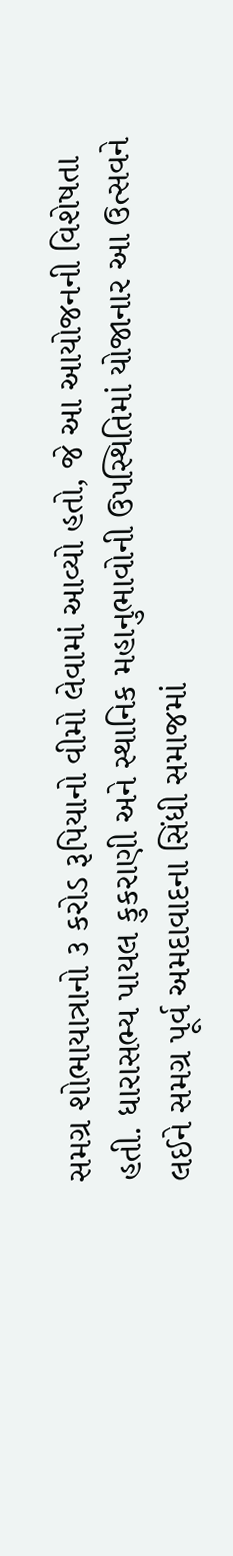સમગ્ર શોભાયાત્રાનો ૩ કરોડ રૂપિયાનો વીમો લેવામાં આવ્યો હતો, જે આ આયોજનની વિશેષતા હતી. ધારાસભ્ય પાયલ કુકરાણી અને સ્થાનિક મહાનુભાવોની ઉપસ્થિતિમાં યોજાનાર આ ઉત્સવને લઈને સમગ્ર પૂર્વ અમદાવાદના સિંધી સમાજમાં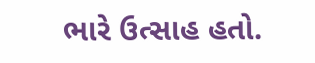ભારે ઉત્સાહ હતો.